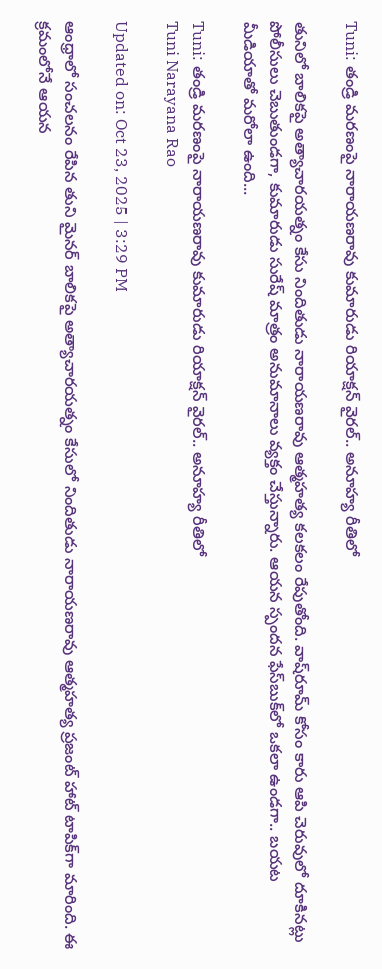Tuni: తండ్రి మరణంపై నారాయణరావు కుమారుడు రియాక్షన్ వైరల్.. అనూహ్య రీతిలో

తునిలో బాలికపై అత్యాచారయత్నం కేసు నిందితుడు నారాయణరావు ఆత్మహత్య కలకలం రేపుతోంది. వాష్‌రూమ్ కోసం కారు ఆపి చెరువులో దూకినట్లు పోలీసులు చెబుతుండగా, కుమారుడు సురేష్ మాత్రం అనుమానాలు వ్యక్తం చేస్తున్నారు. ఆయన స్పందన ఫేస్‌బుక్‌లో ఒకలా ఉండగా.. బయట మీడియాతో మరోలా ఉంది...

Tuni: తండ్రి మరణంపై నారాయణరావు కుమారుడు రియాక్షన్ వైరల్.. అనూహ్య రీతిలో
Tuni Narayana Rao

Updated on: Oct 23, 2025 | 3:29 PM

ఆంధ్రాలో సంచలనం రేపిన తుని మైనర్ బాలికపై అత్యాచారయత్నం కేసులో నిందితుడు నారాయణరావు ఆత్మహత్య ప్రజంట్ హాట్ టాపిక్‌గా మారింది. ఈ క్రమంలోనే ఆయన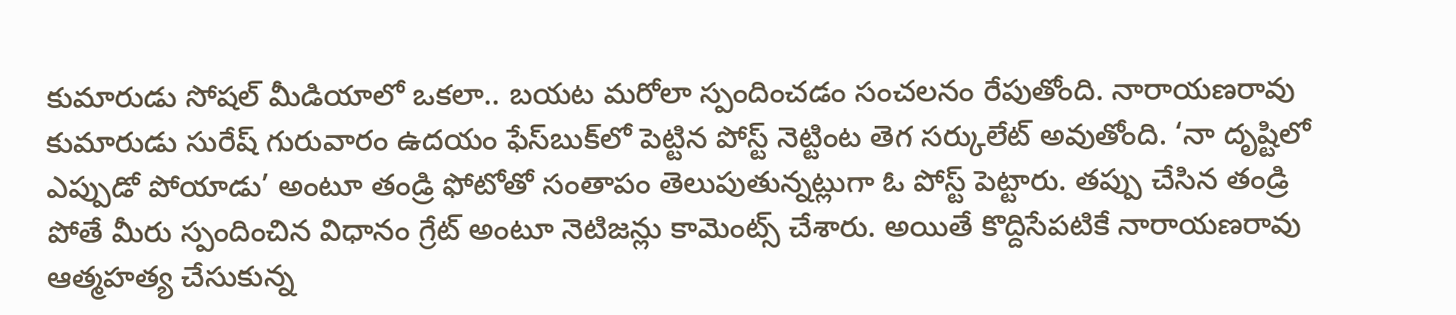కుమారుడు సోషల్ మీడియాలో ఒకలా.. బయట మరోలా స్పందించడం సంచలనం రేపుతోంది. నారాయణరావు కుమారుడు సురేష్ గురువారం ఉదయం ఫేస్‌బుక్‌లో పెట్టిన పోస్ట్ నెట్టింట తెగ సర్కులేట్ అవుతోంది. ‘నా దృష్టిలో ఎప్పుడో పోయాడు’ అంటూ తండ్రి ఫోటోతో సంతాపం తెలుపుతున్నట్లుగా ఓ పోస్ట్ పెట్టారు. తప్పు చేసిన తండ్రి పోతే మీరు స్పందించిన విధానం గ్రేట్ అంటూ నెటిజన్లు కామెంట్స్ చేశారు. అయితే కొద్దిసేపటికే నారాయణరావు ఆత్మహత్య చేసుకున్న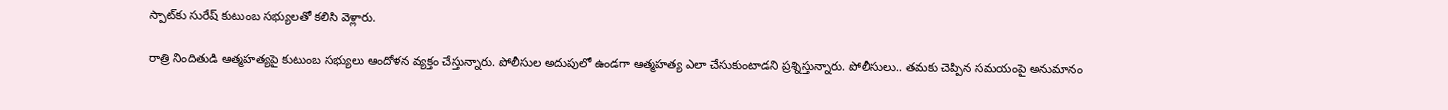స్పాట్‌కు సురేష్ కుటుంబ సభ్యులతో కలిసి వెళ్లారు.

రాత్రి నిందితుడి ఆత్మహత్యపై కుటుంబ సభ్యులు ఆందోళన వ్యక్తం చేస్తున్నారు. పోలీసుల అదుపులో ఉండగా ఆత్మహత్య ఎలా చేసుకుంటాడని ప్రశ్నిస్తున్నారు. పోలీసులు.. తమకు చెప్పిన సమయంపై అనుమానం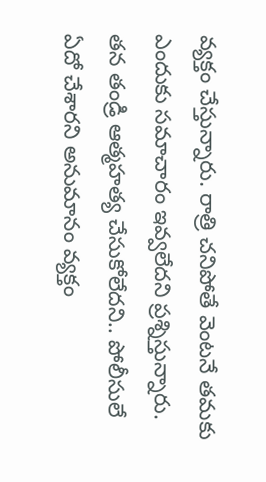వ్యక్తం చేస్తున్నారు. రాత్రి చనిపోతే వెంటనే తమకు ఎందుకు సమాచారం ఇవ్వలేదని ప్రశ్నిస్తున్నారు. తన తండ్రి ఆత్మహత్య చేసుకోలేదని.. పోలీసులే ఏదో చేశారని అనుమానం వ్యక్తం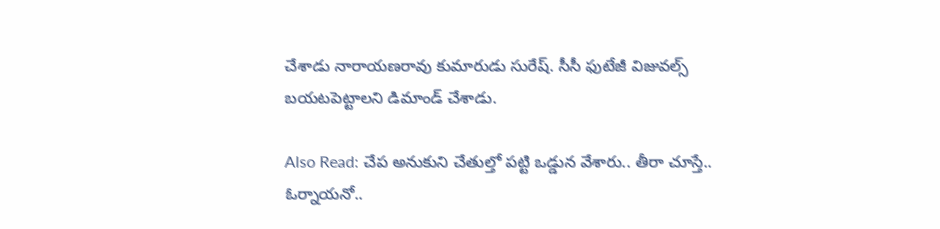చేశాడు నారాయణరావు కుమారుడు సురేష్. సీసీ ఫుటేజీ విజువల్స్ బయటపెట్టాలని డిమాండ్ చేశాడు.

Also Read: చేప అనుకుని చేతుల్తో పట్టి ఒడ్డున వేశారు.. తీరా చూస్తే.. ఓర్నాయనో..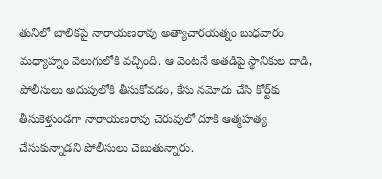తునిలో బాలికపై నారాయణరావు అత్యాచారయత్నం బుధవారం మధ్యాహ్నం వెలుగులోకి వచ్చింది. ఆ వెంటనే అతడిపై స్థానికుల దాడి, పోలీసులు అదుపులోకి తీసుకోవడం, కేసు నమోదు చేసి కోర్ట్‌కు తీసుకెళ్తుండగా నారాయణరావు చెరువులో దూకి ఆత్మహత్య చేసుకున్నాడని పోలీసులు చెబుతున్నారు.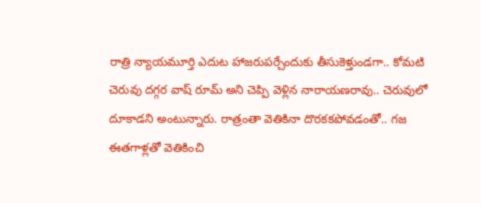రాత్రి న్యాయమూర్తి ఎదుట హాజరుపర్చేందుకు తీసుకెళ్తుండగా.. కోమటి చెరువు దగ్గర వాష్ రూమ్ అని చెప్పి వెళ్లిన నారాయణరావు.. చెరువులో దూకాడని అంటున్నారు. రాత్రంతా వెతికినా దొరకకపోవడంతో.. గజ ఈతగాళ్లతో వెతికించి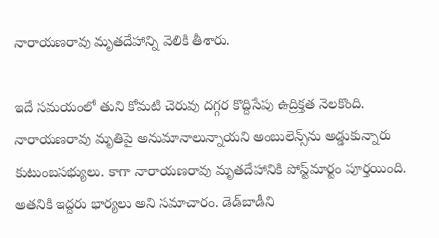నారాయణరావు మృతదేహాన్ని వెలికి తీశారు.

ఇదే సమయంలో తుని కోమటి చెరువు దగ్గర కొద్దిసేపు ఉద్రిక్తత నెలకొంది. నారాయణరావు మృతిపై అనుమానాలున్నాయని అంబులెన్స్‌ను అడ్డుకున్నారు కుటుంబసభ్యులు. కాగా నారాయణరావు మృతదేహానికి పోస్ట్‌మార్టం పూర్తయింది. అతనికి ఇద్దరు భార్యలు అని సమాచారం. డెడ్‌బాడీని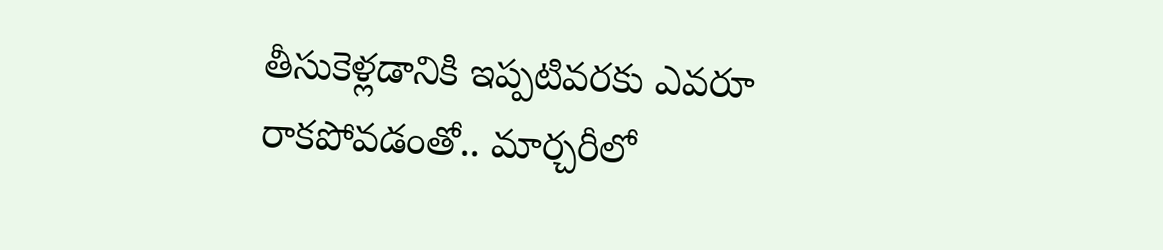తీసుకెళ్లడానికి ఇప్పటివరకు ఎవరూ రాకపోవడంతో.. మార్చరీలో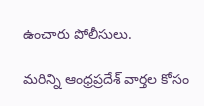ఉంచారు పోలీసులు.

మరిన్ని ఆంధ్రప్రదేశ్‌ వార్తల కోసం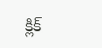క్లిక్‌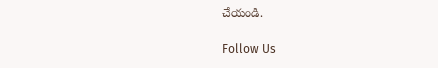చేయండి.

Follow Us